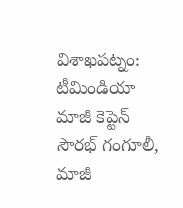విశాఖపట్నం: టీమిండియా మాజీ కెప్టెన్ సౌరభ్ గంగూలీ, మాజీ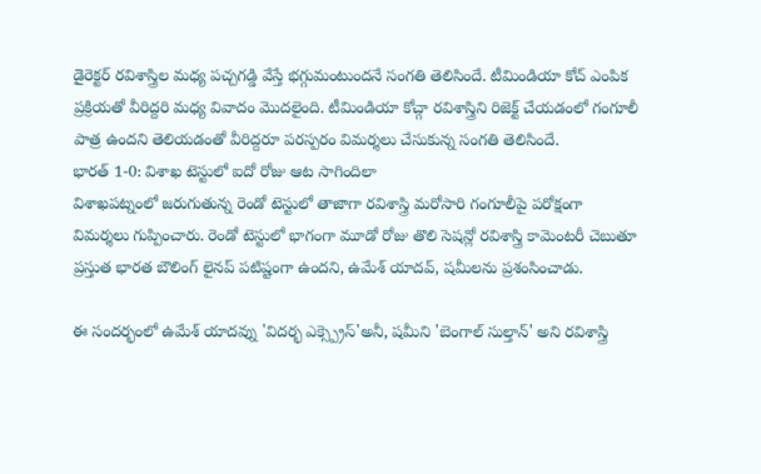డైరెక్టర్ రవిశాస్త్రిల మధ్య పచ్చగడ్డి వేస్తే భగ్గుమంటుందనే సంగతి తెలిసిందే. టీమిండియా కోచ్ ఎంపిక ప్రక్రియతో వీరిద్దరి మధ్య వివాదం మొదలైంది. టీమిండియా కోచ్గా రవిశాస్త్రిని రిజెక్ట్ చేయడంలో గంగూలీ పాత్ర ఉందని తెలియడంతో వీరిద్దరూ పరస్పరం విమర్శలు చేసుకున్న సంగతి తెలిసిందే.
భారత్ 1-0: విశాఖ టెస్టులో ఐదో రోజు ఆట సాగిందిలా
విశాఖపట్నంలో జరుగుతున్న రెండో టెస్టులో తాజాగా రవిశాస్త్రి మరోసారి గంగూలీపై పరోక్షంగా విమర్శలు గుప్పించారు. రెండో టెస్టులో భాగంగా మూడో రోజు తొలి సెషన్లో రవిశాస్త్రి కామెంటరీ చెబుతూ ప్రస్తుత భారత బౌలింగ్ లైనప్ పటిష్టంగా ఉందని, ఉమేశ్ యాదవ్, షమీలను ప్రశంసించాడు.

ఈ సందర్భంలో ఉమేశ్ యాదవ్ను 'విదర్భ ఎక్స్ప్రెస్'అనీ, షమీని 'బెంగాల్ సుల్తాన్' అని రవిశాస్త్రి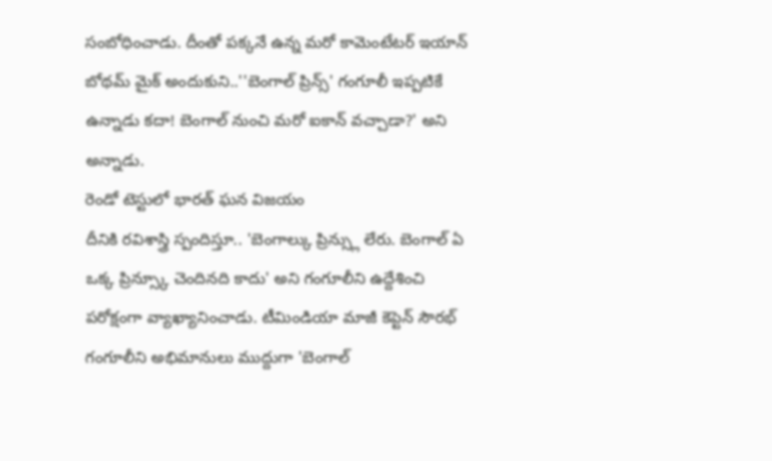సంబోధించాడు. దీంతో పక్కనే ఉన్న మరో కామెంటేటర్ ఇయాన్ బోథమ్ మైక్ అందుకుని..''బెంగాల్ ప్రిన్స్' గంగూలీ ఇప్పటికే ఉన్నాడు కదా! బెంగాల్ నుంచి మరో ఐకాన్ వచ్చాడా?' అని అన్నాడు.
రెండో టెస్టులో భారత్ ఘన విజయం
దీనికి రవిశాస్త్రి స్పందిస్తూ.. 'బెంగాల్కు ప్రిన్స్లు లేరు. బెంగాల్ ఏ ఒక్క ప్రిన్స్కూ చెందినది కాదు' అని గంగూలీని ఉద్దేశించి పరోక్షంగా వ్యాఖ్యానించాడు. టీమిండియా మాజీ కెప్టెన్ సౌరభ్ గంగూలీని అభిమానులు ముద్దుగా 'బెంగాల్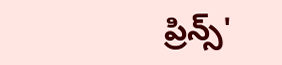ప్రిన్స్'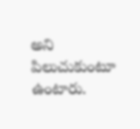అని పిలుచుకుంటూ ఉంటారు.